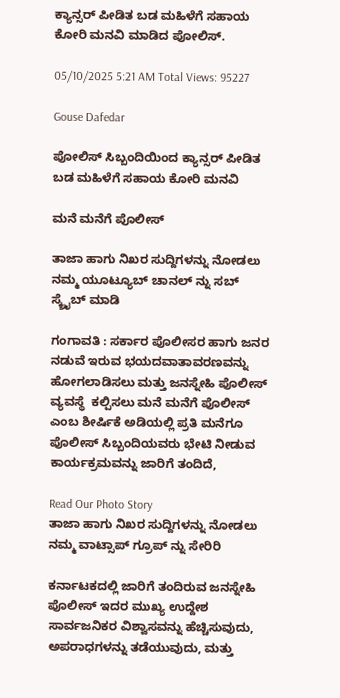ಕ್ಯಾನ್ಸರ್ ಪೀಡಿತ ಬಡ ಮಹಿಳೆಗೆ ಸಹಾಯ ಕೋರಿ ಮನವಿ ಮಾಡಿದ ಪೋಲಿಸ್.

05/10/2025 5:21 AM Total Views: 95227

Gouse Dafedar

ಪೋಲಿಸ್ ಸಿಬ್ಬಂದಿಯಿಂದ ಕ್ಯಾನ್ಸರ್ ಪೀಡಿತ ಬಡ ಮಹಿಳೆಗೆ ಸಹಾಯ ಕೋರಿ ಮನವಿ

ಮನೆ ಮನೆಗೆ ಪೊಲೀಸ್

ತಾಜಾ ಹಾಗು ನಿಖರ ಸುದ್ದಿಗಳನ್ನು ನೋಡಲು ನಮ್ಮ ಯೂಟ್ಯೂಬ್ ಚಾನಲ್ ನ್ನು ಸಬ್ ಸ್ಕ್ರೈಬ್ ಮಾಡಿ

ಗಂಗಾವತಿ : ಸರ್ಕಾರ ಪೊಲೀಸರ ಹಾಗು ಜನರ ನಡುವೆ ಇರುವ ಭಯದವಾತಾವರಣವನ್ನು ಹೋಗಲಾಡಿಸಲು ಮತ್ತು ಜನಸ್ನೇಹಿ ಪೊಲೀಸ್ ವ್ಯವಸ್ಥೆ  ಕಲ್ಪಿಸಲು ಮನೆ ಮನೆಗೆ ಪೊಲೀಸ್ ಎಂಬ ಶೀರ್ಷಿಕೆ ಅಡಿಯಲ್ಲಿ ಪ್ರತಿ ಮನೆಗೂ ಪೊಲೀಸ್ ಸಿಬ್ಬಂದಿಯವರು ಭೇಟಿ ನೀಡುವ ಕಾರ್ಯಕ್ರಮವನ್ನು ಜಾರಿಗೆ ತಂದಿದೆ,

Read Our Photo Story
ತಾಜಾ ಹಾಗು ನಿಖರ ಸುದ್ದಿಗಳನ್ನು ನೋಡಲು ನಮ್ಮ ವಾಟ್ಸಾಪ್ ಗ್ರೂಪ್ ನ್ನು ಸೇರಿರಿ

ಕರ್ನಾಟಕದಲ್ಲಿ ಜಾರಿಗೆ ತಂದಿರುವ ಜನಸ್ನೇಹಿ ಪೊಲೀಸ್ ಇದರ ಮುಖ್ಯ ಉದ್ದೇಶ ಸಾರ್ವಜನಿಕರ ವಿಶ್ವಾಸವನ್ನು ಹೆಚ್ಚಿಸುವುದು, ಅಪರಾಧಗಳನ್ನು ತಡೆಯುವುದು, ಮತ್ತು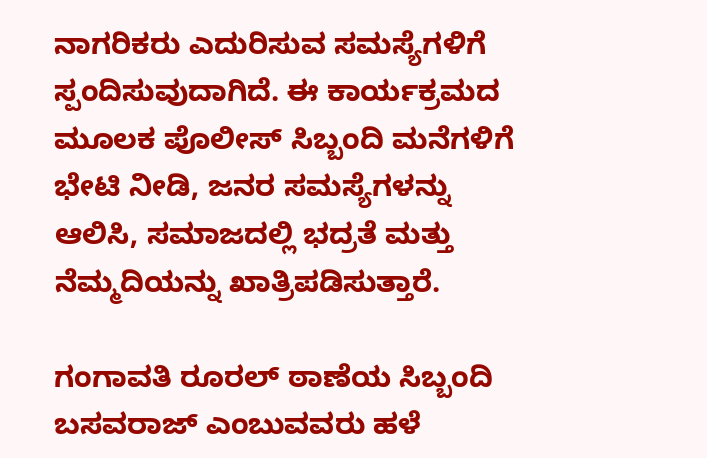ನಾಗರಿಕರು ಎದುರಿಸುವ ಸಮಸ್ಯೆಗಳಿಗೆ ಸ್ಪಂದಿಸುವುದಾಗಿದೆ. ಈ ಕಾರ್ಯಕ್ರಮದ ಮೂಲಕ ಪೊಲೀಸ್ ಸಿಬ್ಬಂದಿ ಮನೆಗಳಿಗೆ ಭೇಟಿ ನೀಡಿ, ಜನರ ಸಮಸ್ಯೆಗಳನ್ನು ಆಲಿಸಿ, ಸಮಾಜದಲ್ಲಿ ಭದ್ರತೆ ಮತ್ತು ನೆಮ್ಮದಿಯನ್ನು ಖಾತ್ರಿಪಡಿಸುತ್ತಾರೆ.

ಗಂಗಾವತಿ ರೂರಲ್ ಠಾಣೆಯ ಸಿಬ್ಬಂದಿ ಬಸವರಾಜ್ ಎಂಬುವವರು ಹಳೆ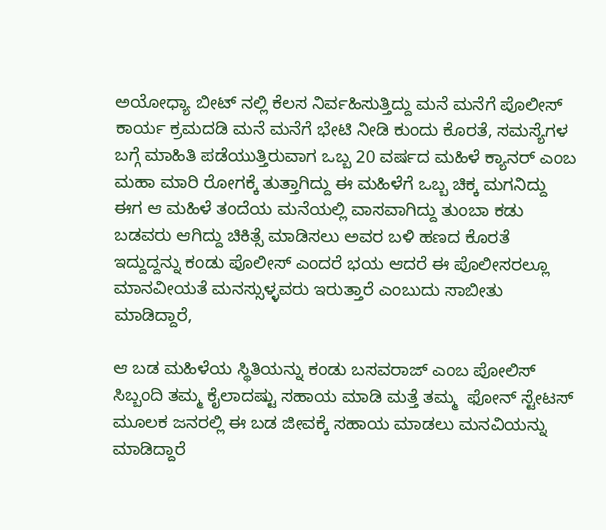ಅಯೋಧ್ಯಾ ಬೀಟ್ ನಲ್ಲಿ ಕೆಲಸ ನಿರ್ವಹಿಸುತ್ತಿದ್ದು ಮನೆ ಮನೆಗೆ ಪೊಲೀಸ್ ಕಾರ್ಯ ಕ್ರಮದಡಿ ಮನೆ ಮನೆಗೆ ಭೇಟಿ ನೀಡಿ ಕುಂದು ಕೊರತೆ, ಸಮಸ್ಯೆಗಳ ಬಗ್ಗೆ ಮಾಹಿತಿ ಪಡೆಯುತ್ತಿರುವಾಗ ಒಬ್ಬ 20 ವರ್ಷದ ಮಹಿಳೆ ಕ್ಯಾನರ್ ಎಂಬ ಮಹಾ ಮಾರಿ ರೋಗಕ್ಕೆ ತುತ್ತಾಗಿದ್ದು ಈ ಮಹಿಳೆಗೆ ಒಬ್ಬ ಚಿಕ್ಕ ಮಗನಿದ್ದು ಈಗ ಆ ಮಹಿಳೆ ತಂದೆಯ ಮನೆಯಲ್ಲಿ ವಾಸವಾಗಿದ್ದು ತುಂಬಾ ಕಡು ಬಡವರು ಆಗಿದ್ದು ಚಿಕಿತ್ಸೆ ಮಾಡಿಸಲು ಅವರ ಬಳಿ ಹಣದ ಕೊರತೆ ಇದ್ದುದ್ದನ್ನು ಕಂಡು ಪೊಲೀಸ್ ಎಂದರೆ ಭಯ ಆದರೆ ಈ ಪೊಲೀಸರಲ್ಲೂ ಮಾನವೀಯತೆ ಮನಸ್ಸುಳ್ಳವರು ಇರುತ್ತಾರೆ ಎಂಬುದು ಸಾಬೀತು ಮಾಡಿದ್ದಾರೆ,

ಆ ಬಡ ಮಹಿಳೆಯ ಸ್ಥಿತಿಯನ್ನು ಕಂಡು ಬಸವರಾಜ್ ಎಂಬ ಪೋಲಿಸ್ ಸಿಬ್ಬಂದಿ ತಮ್ಮ ಕೈಲಾದಷ್ಟು ಸಹಾಯ ಮಾಡಿ ಮತ್ತೆ ತಮ್ಮ  ಫೋನ್ ಸ್ಟೇಟಸ್ ಮೂಲಕ ಜನರಲ್ಲಿ ಈ ಬಡ ಜೀವಕ್ಕೆ ಸಹಾಯ ಮಾಡಲು ಮನವಿಯನ್ನು ಮಾಡಿದ್ದಾರೆ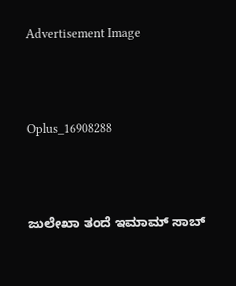Advertisement Image



Oplus_16908288



ಜುಲೇಖಾ ತಂದೆ ಇಮಾಮ್ ಸಾಬ್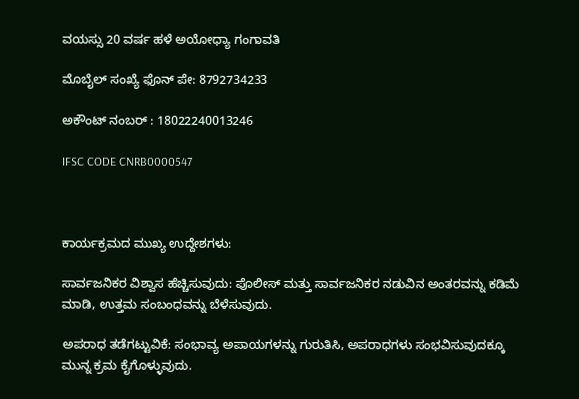ವಯಸ್ಸು 20 ವರ್ಷ ಹಳೆ ಅಯೋಧ್ಯಾ ಗಂಗಾವತಿ

ಮೊಬೈಲ್ ಸಂಖ್ಯೆ ಫೊನ್ ಪೇ: 8792734233

ಅಕೌಂಟ್ ನಂಬರ್ : 18022240013246

IFSC CODE CNRB0000547



ಕಾರ್ಯಕ್ರಮದ ಮುಖ್ಯ ಉದ್ದೇಶಗಳು:

ಸಾರ್ವಜನಿಕರ ವಿಶ್ವಾಸ ಹೆಚ್ಚಿಸುವುದು: ಪೊಲೀಸ್ ಮತ್ತು ಸಾರ್ವಜನಿಕರ ನಡುವಿನ ಅಂತರವನ್ನು ಕಡಿಮೆ ಮಾಡಿ, ಉತ್ತಮ ಸಂಬಂಧವನ್ನು ಬೆಳೆಸುವುದು.

ಅಪರಾಧ ತಡೆಗಟ್ಟುವಿಕೆ: ಸಂಭಾವ್ಯ ಅಪಾಯಗಳನ್ನು ಗುರುತಿಸಿ, ಅಪರಾಧಗಳು ಸಂಭವಿಸುವುದಕ್ಕೂ ಮುನ್ನ ಕ್ರಮ ಕೈಗೊಳ್ಳುವುದು.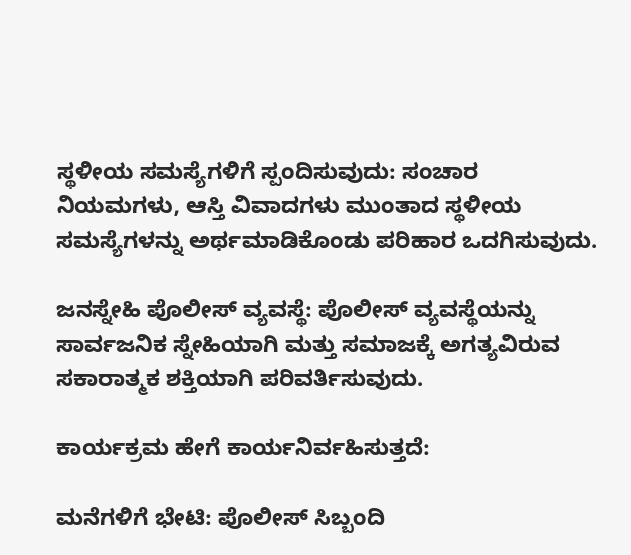ಸ್ಥಳೀಯ ಸಮಸ್ಯೆಗಳಿಗೆ ಸ್ಪಂದಿಸುವುದು: ಸಂಚಾರ ನಿಯಮಗಳು, ಆಸ್ತಿ ವಿವಾದಗಳು ಮುಂತಾದ ಸ್ಥಳೀಯ ಸಮಸ್ಯೆಗಳನ್ನು ಅರ್ಥಮಾಡಿಕೊಂಡು ಪರಿಹಾರ ಒದಗಿಸುವುದು.

ಜನಸ್ನೇಹಿ ಪೊಲೀಸ್ ವ್ಯವಸ್ಥೆ: ಪೊಲೀಸ್ ವ್ಯವಸ್ಥೆಯನ್ನು ಸಾರ್ವಜನಿಕ ಸ್ನೇಹಿಯಾಗಿ ಮತ್ತು ಸಮಾಜಕ್ಕೆ ಅಗತ್ಯವಿರುವ ಸಕಾರಾತ್ಮಕ ಶಕ್ತಿಯಾಗಿ ಪರಿವರ್ತಿಸುವುದು.

ಕಾರ್ಯಕ್ರಮ ಹೇಗೆ ಕಾರ್ಯನಿರ್ವಹಿಸುತ್ತದೆ:

ಮನೆಗಳಿಗೆ ಭೇಟಿ: ಪೊಲೀಸ್ ಸಿಬ್ಬಂದಿ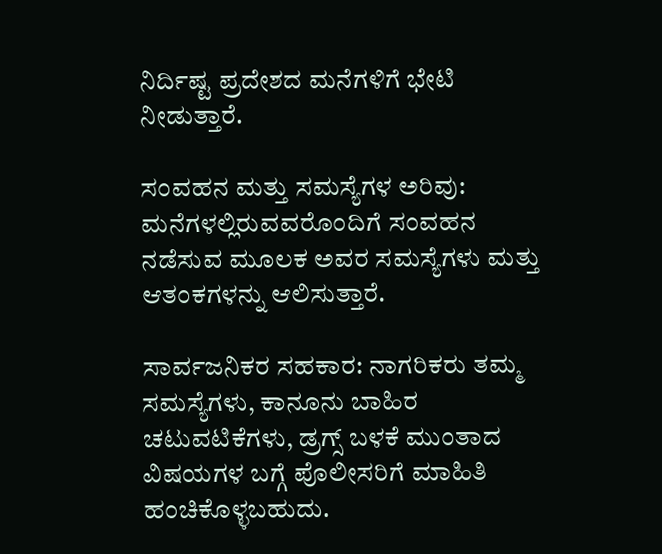ನಿರ್ದಿಷ್ಟ ಪ್ರದೇಶದ ಮನೆಗಳಿಗೆ ಭೇಟಿ ನೀಡುತ್ತಾರೆ.

ಸಂವಹನ ಮತ್ತು ಸಮಸ್ಯೆಗಳ ಅರಿವು: ಮನೆಗಳಲ್ಲಿರುವವರೊಂದಿಗೆ ಸಂವಹನ ನಡೆಸುವ ಮೂಲಕ ಅವರ ಸಮಸ್ಯೆಗಳು ಮತ್ತು ಆತಂಕಗಳನ್ನು ಆಲಿಸುತ್ತಾರೆ.

ಸಾರ್ವಜನಿಕರ ಸಹಕಾರ: ನಾಗರಿಕರು ತಮ್ಮ ಸಮಸ್ಯೆಗಳು, ಕಾನೂನು ಬಾಹಿರ ಚಟುವಟಿಕೆಗಳು, ಡ್ರಗ್ಸ್ ಬಳಕೆ ಮುಂತಾದ ವಿಷಯಗಳ ಬಗ್ಗೆ ಪೊಲೀಸರಿಗೆ ಮಾಹಿತಿ ಹಂಚಿಕೊಳ್ಳಬಹುದು.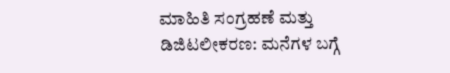ಮಾಹಿತಿ ಸಂಗ್ರಹಣೆ ಮತ್ತು ಡಿಜಿಟಲೀಕರಣ: ಮನೆಗಳ ಬಗ್ಗೆ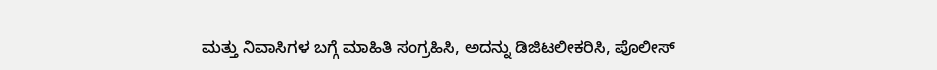ಮತ್ತು ನಿವಾಸಿಗಳ ಬಗ್ಗೆ ಮಾಹಿತಿ ಸಂಗ್ರಹಿಸಿ, ಅದನ್ನು ಡಿಜಿಟಲೀಕರಿಸಿ, ಪೊಲೀಸ್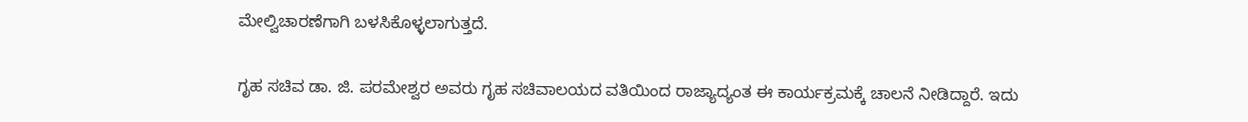ಮೇಲ್ವಿಚಾರಣೆಗಾಗಿ ಬಳಸಿಕೊಳ್ಳಲಾಗುತ್ತದೆ.

ಗೃಹ ಸಚಿವ ಡಾ. ಜಿ. ಪರಮೇಶ್ವರ ಅವರು ಗೃಹ ಸಚಿವಾಲಯದ ವತಿಯಿಂದ ರಾಜ್ಯಾದ್ಯಂತ ಈ ಕಾರ್ಯಕ್ರಮಕ್ಕೆ ಚಾಲನೆ ನೀಡಿದ್ದಾರೆ. ಇದು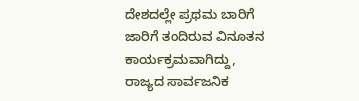ದೇಶದಲ್ಲೇ ಪ್ರಥಮ ಬಾರಿಗೆ ಜಾರಿಗೆ ತಂದಿರುವ ವಿನೂತನ ಕಾರ್ಯಕ್ರಮವಾಗಿದ್ದು, ರಾಜ್ಯದ ಸಾರ್ವಜನಿಕ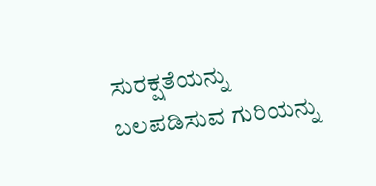ಸುರಕ್ಷತೆಯನ್ನು ಬಲಪಡಿಸುವ ಗುರಿಯನ್ನು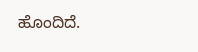ಹೊಂದಿದೆ.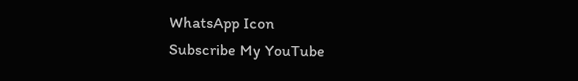WhatsApp Icon
Subscribe My YouTube